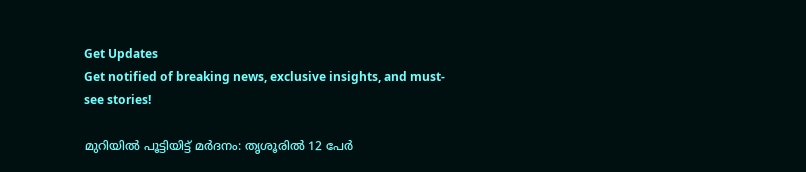Get Updates
Get notified of breaking news, exclusive insights, and must-see stories!

മുറിയില്‍ പൂട്ടിയിട്ട് മര്‍ദനം: തൃശൂരിൽ 12 പേര്‍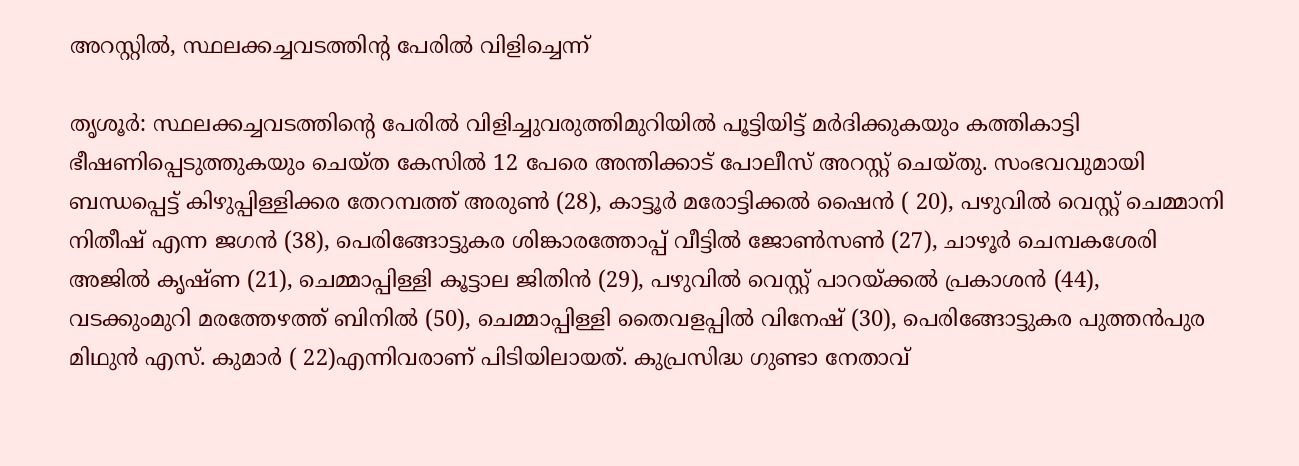അറസ്റ്റില്‍, സ്ഥലക്കച്ചവടത്തിന്റ പേരിൽ വിളിച്ചെന്ന്

തൃശൂര്‍: സ്ഥലക്കച്ചവടത്തിന്റെ പേരില്‍ വിളിച്ചുവരുത്തിമുറിയില്‍ പൂട്ടിയിട്ട് മര്‍ദിക്കുകയും കത്തികാട്ടി ഭീഷണിപ്പെടുത്തുകയും ചെയ്ത കേസില്‍ 12 പേരെ അന്തിക്കാട് പോലീസ് അറസ്റ്റ് ചെയ്തു. സംഭവവുമായി ബന്ധപ്പെട്ട് കിഴുപ്പിള്ളിക്കര തേറമ്പത്ത് അരുണ്‍ (28), കാട്ടൂര്‍ മരോട്ടിക്കല്‍ ഷൈന്‍ ( 20), പഴുവില്‍ വെസ്റ്റ് ചെമ്മാനി നിതീഷ് എന്ന ജഗന്‍ (38), പെരിങ്ങോട്ടുകര ശിങ്കാരത്തോപ്പ് വീട്ടില്‍ ജോണ്‍സണ്‍ (27), ചാഴൂര്‍ ചെമ്പകശേരി അജില്‍ കൃഷ്ണ (21), ചെമ്മാപ്പിള്ളി കൂട്ടാല ജിതിന്‍ (29), പഴുവില്‍ വെസ്റ്റ് പാറയ്ക്കല്‍ പ്രകാശന്‍ (44), വടക്കുംമുറി മരത്തേഴത്ത് ബിനില്‍ (50), ചെമ്മാപ്പിള്ളി തൈവളപ്പില്‍ വിനേഷ് (30), പെരിങ്ങോട്ടുകര പുത്തന്‍പുര മിഥുന്‍ എസ്. കുമാര്‍ ( 22)എന്നിവരാണ് പിടിയിലായത്. കുപ്രസിദ്ധ ഗുണ്ടാ നേതാവ്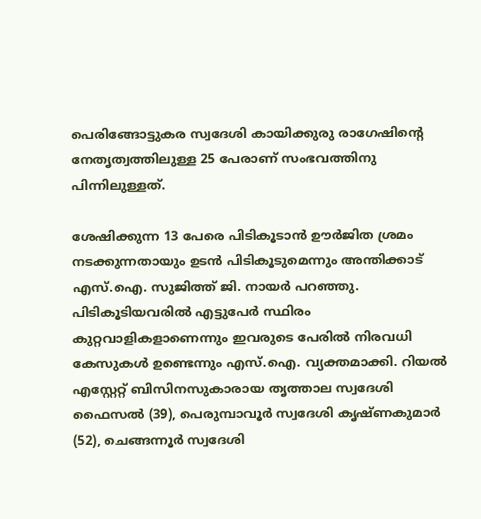പെരിങ്ങോട്ടുകര സ്വദേശി കായിക്കുരു രാഗേഷിന്റെ നേതൃത്വത്തിലുള്ള 25 പേരാണ് സംഭവത്തിനു പിന്നിലുള്ളത്.

ശേഷിക്കുന്ന 13 പേരെ പിടികൂടാന്‍ ഊര്‍ജിത ശ്രമം നടക്കുന്നതായും ഉടന്‍ പിടികൂടുമെന്നും അന്തിക്കാട് എസ്.ഐ. സുജിത്ത് ജി. നായര്‍ പറഞ്ഞു. പിടികൂടിയവരില്‍ എട്ടുപേര്‍ സ്ഥിരം കുറ്റവാളികളാണെന്നും ഇവരുടെ പേരില്‍ നിരവധി കേസുകള്‍ ഉണ്ടെന്നും എസ്.ഐ. വ്യക്തമാക്കി. റിയല്‍ എസ്റ്റേറ്റ് ബിസിനസുകാരായ തൃത്താല സ്വദേശി ഫൈസല്‍ (39), പെരുമ്പാവൂര്‍ സ്വദേശി കൃഷ്ണകുമാര്‍ (52), ചെങ്ങന്നൂര്‍ സ്വദേശി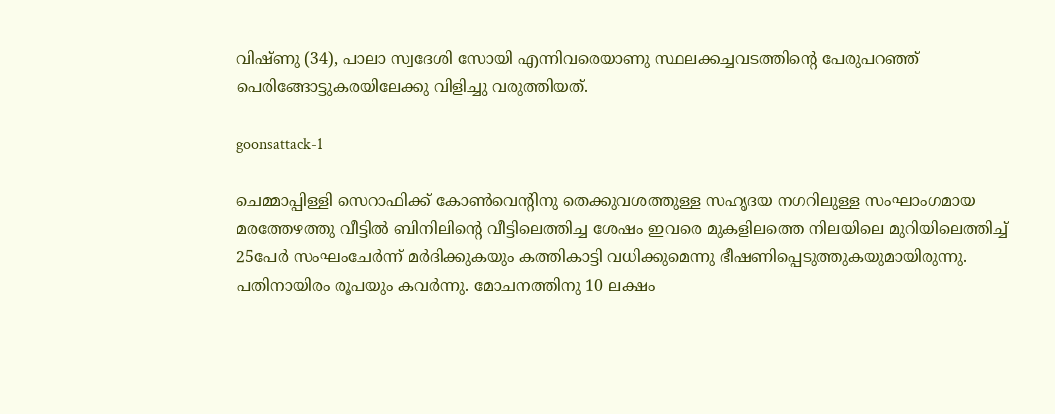വിഷ്ണു (34), പാലാ സ്വദേശി സോയി എന്നിവരെയാണു സ്ഥലക്കച്ചവടത്തിന്റെ പേരുപറഞ്ഞ് പെരിങ്ങോട്ടുകരയിലേക്കു വിളിച്ചു വരുത്തിയത്.

goonsattack-1

ചെമ്മാപ്പിള്ളി സെറാഫിക്ക് കോണ്‍വെന്റിനു തെക്കുവശത്തുള്ള സഹൃദയ നഗറിലുള്ള സംഘാംഗമായ മരത്തേഴത്തു വീട്ടില്‍ ബിനിലിന്റെ വീട്ടിലെത്തിച്ച ശേഷം ഇവരെ മുകളിലത്തെ നിലയിലെ മുറിയിലെത്തിച്ച് 25പേര്‍ സംഘംചേര്‍ന്ന് മര്‍ദിക്കുകയും കത്തികാട്ടി വധിക്കുമെന്നു ഭീഷണിപ്പെടുത്തുകയുമായിരുന്നു. പതിനായിരം രൂപയും കവര്‍ന്നു. മോചനത്തിനു 10 ലക്ഷം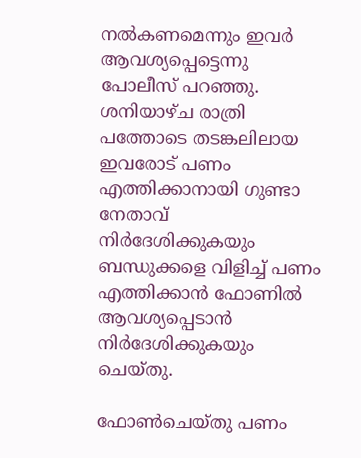നല്‍കണമെന്നും ഇവര്‍ ആവശ്യപ്പെട്ടെന്നു പോലീസ് പറഞ്ഞു. ശനിയാഴ്ച രാത്രി പത്തോടെ തടങ്കലിലായ ഇവരോട് പണം എത്തിക്കാനായി ഗുണ്ടാ നേതാവ് നിര്‍ദേശിക്കുകയും ബന്ധുക്കളെ വിളിച്ച് പണം എത്തിക്കാന്‍ ഫോണില്‍ ആവശ്യപ്പെടാന്‍ നിര്‍ദേശിക്കുകയും ചെയ്തു.

ഫോണ്‍ചെയ്തു പണം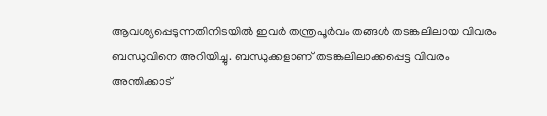ആവശ്യപ്പെടുന്നതിനിടയില്‍ ഇവര്‍ തന്ത്രപൂര്‍വം തങ്ങള്‍ തടങ്കലിലായ വിവരം ബന്ധുവിനെ അറിയിച്ചു. ബന്ധുക്കളാണ് തടങ്കലിലാക്കപ്പെട്ട വിവരം അന്തിക്കാട്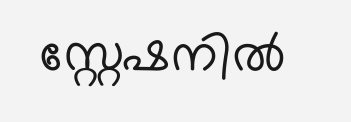സ്റ്റേഷനില്‍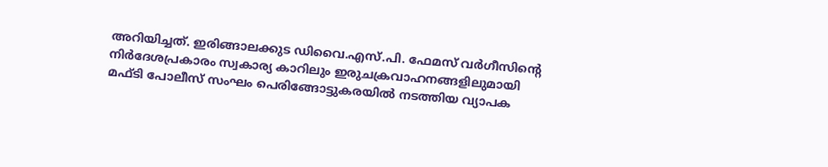അറിയിച്ചത്. ഇരിങ്ങാലക്കുട ഡിവൈ.എസ്.പി. ഫേമസ് വര്‍ഗീസിന്റെ നിര്‍ദേശപ്രകാരം സ്വകാര്യ കാറിലും ഇരുചക്രവാഹനങ്ങളിലുമായി മഫ്ടി പോലീസ് സംഘം പെരിങ്ങോട്ടുകരയില്‍ നടത്തിയ വ്യാപക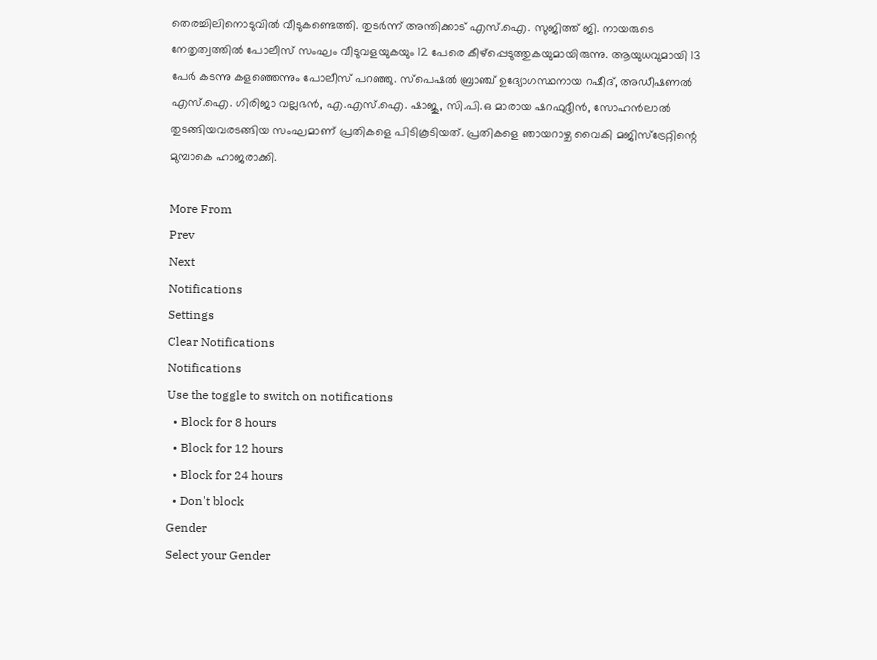തെരച്ചിലിനൊടുവില്‍ വീടുകണ്ടെത്തി. തുടര്‍ന്ന് അന്തിക്കാട് എസ്.ഐ. സുജിത്ത് ജി. നായരുടെ നേതൃത്വത്തില്‍ പോലീസ് സംഘം വീടുവളയുകയും 12 പേരെ കീഴ്‌പ്പെടുത്തുകയുമായിരുന്നു. ആയുധവുമായി 13 പേര്‍ കടന്നു കളഞ്ഞെന്നും പോലീസ് പറഞ്ഞു. സ്‌പെഷല്‍ ബ്രാഞ്ച് ഉദ്യോഗസ്ഥനായ റഷീദ്, അഡീഷണല്‍ എസ്.ഐ. ഗിരിജാ വല്ലഭന്‍, എ.എസ്.ഐ. ഷാജു, സി.പി.ഒ മാരായ ഷറഫുദ്ദീന്‍, സോഹന്‍ലാല്‍ തുടങ്ങിയവരടങ്ങിയ സംഘമാണ് പ്രതികളെ പിടികൂടിയത്. പ്രതികളെ ഞായറാഴ്ച വൈകി മജിസ്‌ട്രേറ്റിന്റെ മുമ്പാകെ ഹാജരാക്കി.

More From
Prev
Next
Notifications
Settings
Clear Notifications
Notifications
Use the toggle to switch on notifications
  • Block for 8 hours
  • Block for 12 hours
  • Block for 24 hours
  • Don't block
Gender
Select your Gender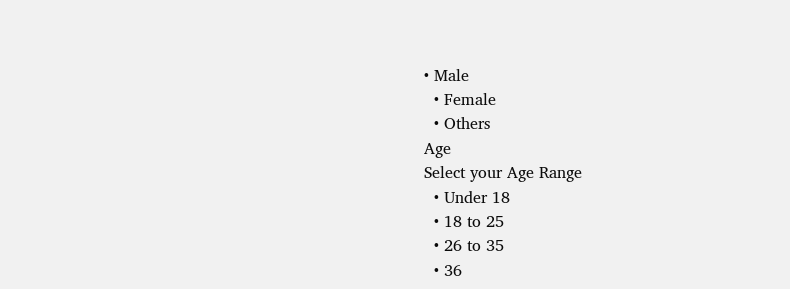• Male
  • Female
  • Others
Age
Select your Age Range
  • Under 18
  • 18 to 25
  • 26 to 35
  • 36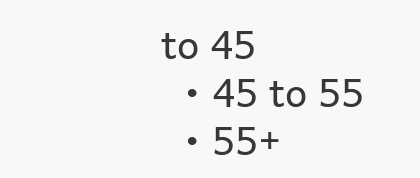to 45
  • 45 to 55
  • 55+